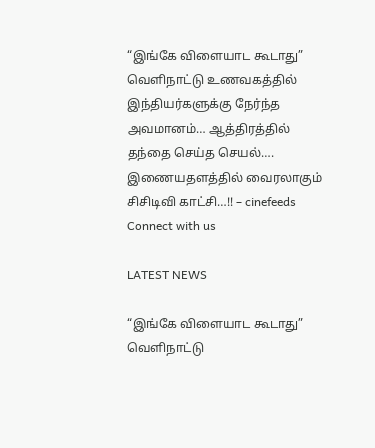“இங்கே விளையாட கூடாது” வெளிநாட்டு உணவகத்தில் இந்தியர்களுக்கு நேர்ந்த அவமானம்… ஆத்திரத்தில் தந்தை செய்த செயல்…. இணையதளத்தில் வைரலாகும் சிசிடிவி காட்சி…!! – cinefeeds
Connect with us

LATEST NEWS

“இங்கே விளையாட கூடாது” வெளிநாட்டு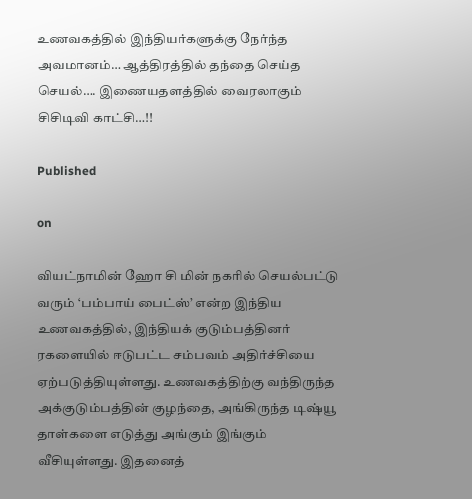உணவகத்தில் இந்தியர்களுக்கு நேர்ந்த அவமானம்… ஆத்திரத்தில் தந்தை செய்த செயல்…. இணையதளத்தில் வைரலாகும் சிசிடிவி காட்சி…!!

Published

on

வியட்நாமின் ஹோ சி மின் நகரில் செயல்பட்டு வரும் ‘பம்பாய் பைட்ஸ்’ என்ற இந்திய உணவகத்தில், இந்தியக் குடும்பத்தினர் ரகளையில் ஈடுபட்ட சம்பவம் அதிர்ச்சியை ஏற்படுத்தியுள்ளது. உணவகத்திற்கு வந்திருந்த அக்குடும்பத்தின் குழந்தை, அங்கிருந்த டிஷ்யூ தாள்களை எடுத்து அங்கும் இங்கும் வீசியுள்ளது. இதனைத்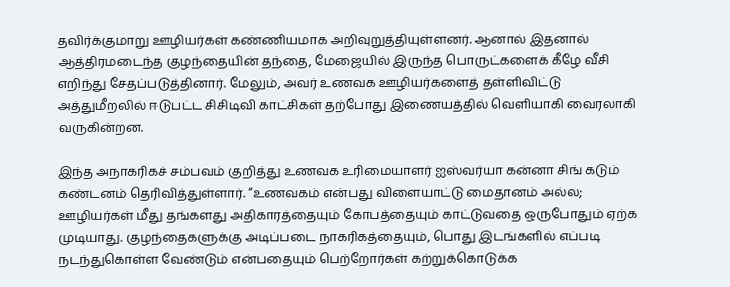தவிர்க்குமாறு ஊழியர்கள் கண்ணியமாக அறிவுறுத்தியுள்ளனர். ஆனால் இதனால் ஆத்திரமடைந்த குழந்தையின் தந்தை, மேஜையில் இருந்த பொருட்களைக் கீழே வீசி எறிந்து சேதப்படுத்தினார். மேலும், அவர் உணவக ஊழியர்களைத் தள்ளிவிட்டு அத்துமீறலில் ஈடுபட்ட சிசிடிவி காட்சிகள் தற்போது இணையத்தில் வெளியாகி வைரலாகி வருகின்றன.

இந்த அநாகரிகச் சம்பவம் குறித்து உணவக உரிமையாளர் ஐஸ்வர்யா கன்னா சிங் கடும் கண்டனம் தெரிவித்துள்ளார். “உணவகம் என்பது விளையாட்டு மைதானம் அல்ல; ஊழியர்கள் மீது தங்களது அதிகாரத்தையும் கோபத்தையும் காட்டுவதை ஒருபோதும் ஏற்க முடியாது. குழந்தைகளுக்கு அடிப்படை நாகரிகத்தையும், பொது இடங்களில் எப்படி நடந்துகொள்ள வேண்டும் என்பதையும் பெற்றோர்கள் கற்றுக்கொடுக்க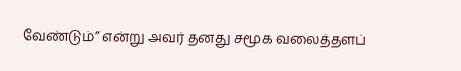வேண்டும்” என்று அவர் தனது சமூக வலைத்தளப்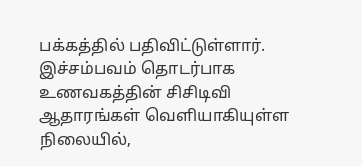பக்கத்தில் பதிவிட்டுள்ளார். இச்சம்பவம் தொடர்பாக உணவகத்தின் சிசிடிவி ஆதாரங்கள் வெளியாகியுள்ள நிலையில்,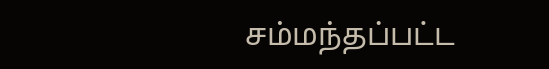சம்மந்தப்பட்ட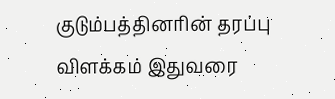குடும்பத்தினரின் தரப்பு விளக்கம் இதுவரை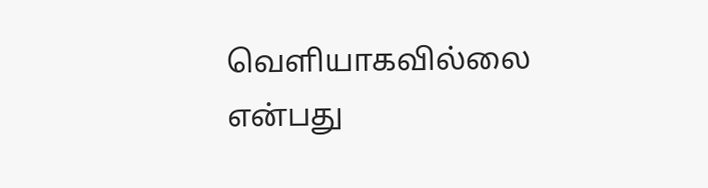வெளியாகவில்லை என்பது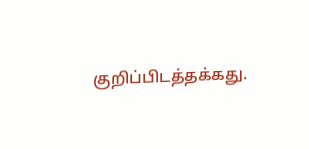குறிப்பிடத்தக்கது.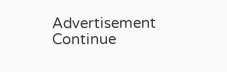Advertisement
Continue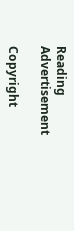Reading
Advertisement

Copyright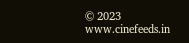© 2023 www.cinefeeds.in